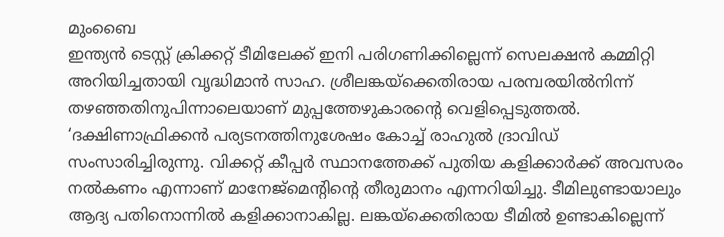മുംബൈ
ഇന്ത്യൻ ടെസ്റ്റ് ക്രിക്കറ്റ് ടീമിലേക്ക് ഇനി പരിഗണിക്കില്ലെന്ന് സെലക്ഷൻ കമ്മിറ്റി അറിയിച്ചതായി വൃദ്ധിമാൻ സാഹ. ശ്രീലങ്കയ്ക്കെതിരായ പരമ്പരയിൽനിന്ന് തഴഞ്ഞതിനുപിന്നാലെയാണ് മുപ്പത്തേഴുകാരന്റെ വെളിപ്പെടുത്തൽ.
‘ദക്ഷിണാഫ്രിക്കൻ പര്യടനത്തിനുശേഷം കോച്ച് രാഹുൽ ദ്രാവിഡ് സംസാരിച്ചിരുന്നു. വിക്കറ്റ് കീപ്പർ സ്ഥാനത്തേക്ക് പുതിയ കളിക്കാർക്ക് അവസരം നൽകണം എന്നാണ് മാനേജ്മെന്റിന്റെ തീരുമാനം എന്നറിയിച്ചു. ടീമിലുണ്ടായാലും ആദ്യ പതിനൊന്നിൽ കളിക്കാനാകില്ല. ലങ്കയ്ക്കെതിരായ ടീമിൽ ഉണ്ടാകില്ലെന്ന്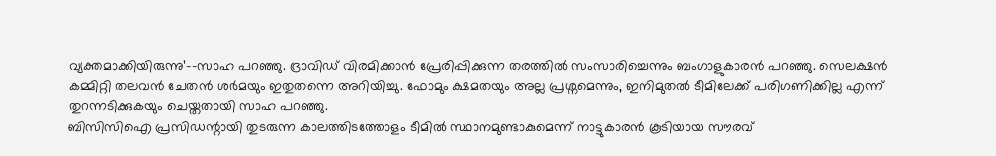വ്യക്തമാക്കിയിരുന്നു’–-സാഹ പറഞ്ഞു. ദ്രാവിഡ് വിരമിക്കാൻ പ്രേരിപ്പിക്കുന്ന തരത്തിൽ സംസാരിച്ചെന്നും ബംഗാളുകാരൻ പറഞ്ഞു. സെലക്ഷൻ കമ്മിറ്റി തലവൻ ചേതൻ ശർമയും ഇതുതന്നെ അറിയിച്ചു. ഫോമും ക്ഷമതയും അല്ല പ്രശ്നമെന്നും, ഇനിമുതൽ ടീമിലേക്ക് പരിഗണിക്കില്ല എന്ന് തുറന്നടിക്കുകയും ചെയ്തതായി സാഹ പറഞ്ഞു.
ബിസിസിഐ പ്രസിഡന്റായി തുടരുന്ന കാലത്തിടത്തോളം ടീമിൽ സ്ഥാനമുണ്ടാകുമെന്ന് നാട്ടുകാരൻ കൂടിയായ സൗരവ്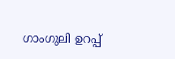ഗാംഗുലി ഉറപ്പ്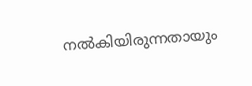നൽകിയിരുന്നതായും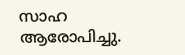സാഹ ആരോപിച്ചു.